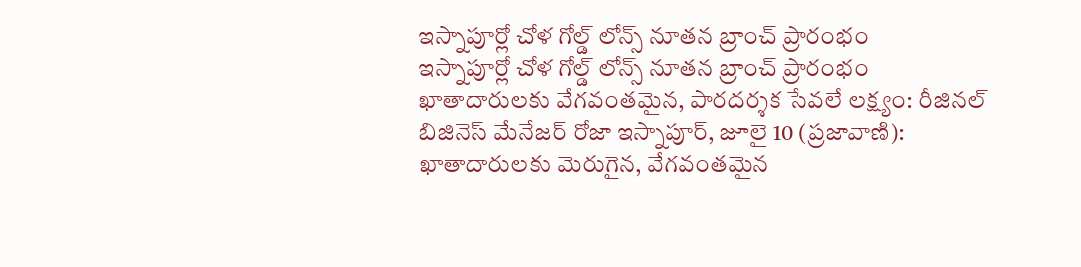ఇస్నాపూర్లో చోళ గోల్డ్ లోన్స్ నూతన బ్రాంచ్ ప్రారంభం
ఇస్నాపూర్లో చోళ గోల్డ్ లోన్స్ నూతన బ్రాంచ్ ప్రారంభం ఖాతాదారులకు వేగవంతమైన, పారదర్శక సేవలే లక్ష్యం: రీజినల్ బిజినెస్ మేనేజర్ రోజా ఇస్నాపూర్, జూలై 10 (ప్రజావాణి): ఖాతాదారులకు మెరుగైన, వేగవంతమైన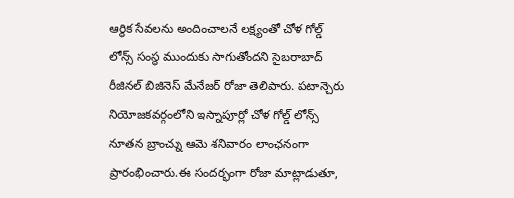ఆర్థిక సేవలను అందించాలనే లక్ష్యంతో చోళ గోల్డ్ లోన్స్ సంస్థ ముందుకు సాగుతోందని సైబరాబాద్ రీజినల్ బిజినెస్ మేనేజర్ రోజా తెలిపారు. పటాన్చెరు నియోజకవర్గంలోని ఇస్నాపూర్లో చోళ గోల్డ్ లోన్స్ నూతన బ్రాంచ్ను ఆమె శనివారం లాంఛనంగా ప్రారంభించారు.ఈ సందర్భంగా రోజా మాట్లాడుతూ,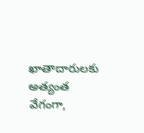ఖాతాదారులకు అత్యంత వేగంగా,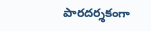పారదర్శకంగా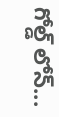గోల్డ్ లోన్...